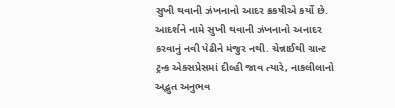સુખી થવાની ઝંખનાનો આદર ક્રકષીએ કર્યો છે. આદર્શને નામે સુખી થવાની ઝંખનાનો અનાદર કરવાનું નવી પેઢીને મંજુર નથી. ચેન્નાઈથી ગ્રાન્ટ ટ્રન્ક એક્સપ્રેસમાં દીલ્હી જાવ ત્યારે, નાકલીલાનો અદ્ભુત અનુભવ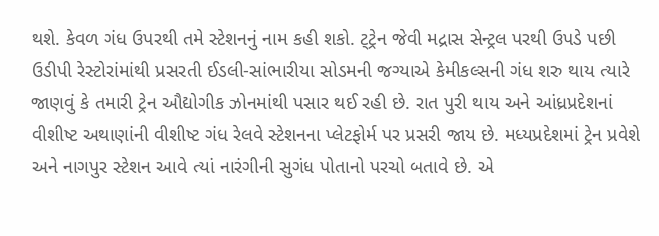થશે. કેવળ ગંધ ઉપરથી તમે સ્ટેશનનું નામ કહી શકો. ટ્ટ્રેન જેવી મદ્રાસ સેન્ટ્રલ પરથી ઉપડે પછી ઉડીપી રેસ્ટોરાંમાંથી પ્રસરતી ઈડલી-સાંભારીયા સોડમની જગ્યાએ કેમીકલ્સની ગંધ શરુ થાય ત્યારે જાણવું કે તમારી ટ્રેન ઔદ્યોગીક ઝોનમાંથી પસાર થઈ રહી છે. રાત પુરી થાય અને આંધ્રપ્રદેશનાં વીશીષ્ટ અથાણાંની વીશીષ્ટ ગંધ રેલવે સ્ટેશનના પ્લેટફોર્મ પર પ્રસરી જાય છે. મધ્યપ્રદેશમાં ટ્રેન પ્રવેશે અને નાગપુર સ્ટેશન આવે ત્યાં નારંગીની સુગંધ પોતાનો પરચો બતાવે છે. એ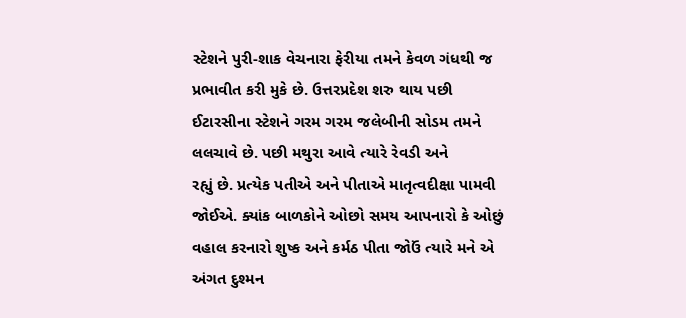સ્ટેશને પુરી-શાક વેચનારા ફેરીયા તમને કેવળ ગંધથી જ પ્રભાવીત કરી મુકે છે. ઉત્તરપ્રદેશ શરુ થાય પછી ઈટારસીના સ્ટેશને ગરમ ગરમ જલેબીની સોડમ તમને લલચાવે છે. પછી મથુરા આવે ત્યારે રેવડી અને
રહ્યું છે. પ્રત્યેક પતીએ અને પીતાએ માતૃત્વદીક્ષા પામવી જોઈએ. ક્યાંક બાળકોને ઓછો સમય આપનારો કે ઓછું વહાલ કરનારો શુષ્ક અને કર્મઠ પીતા જોઉં ત્યારે મને એ અંગત દુશ્મન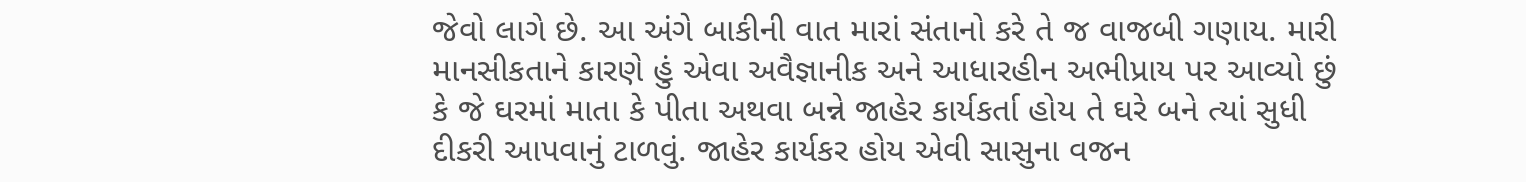જેવો લાગે છે. આ અંગે બાકીની વાત મારાં સંતાનો કરે તે જ વાજબી ગણાય. મારી માનસીકતાને કારણે હું એવા અવૈજ્ઞાનીક અને આધારહીન અભીપ્રાય પર આવ્યો છું કે જે ઘરમાં માતા કે પીતા અથવા બન્ને જાહેર કાર્યકર્તા હોય તે ઘરે બને ત્યાં સુધી દીકરી આપવાનું ટાળવું. જાહેર કાર્યકર હોય એવી સાસુના વજન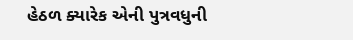હેઠળ ક્યારેક એની પુત્રવધુની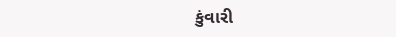કુંવારી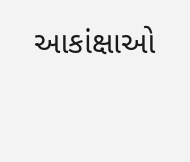આકાંક્ષાઓ